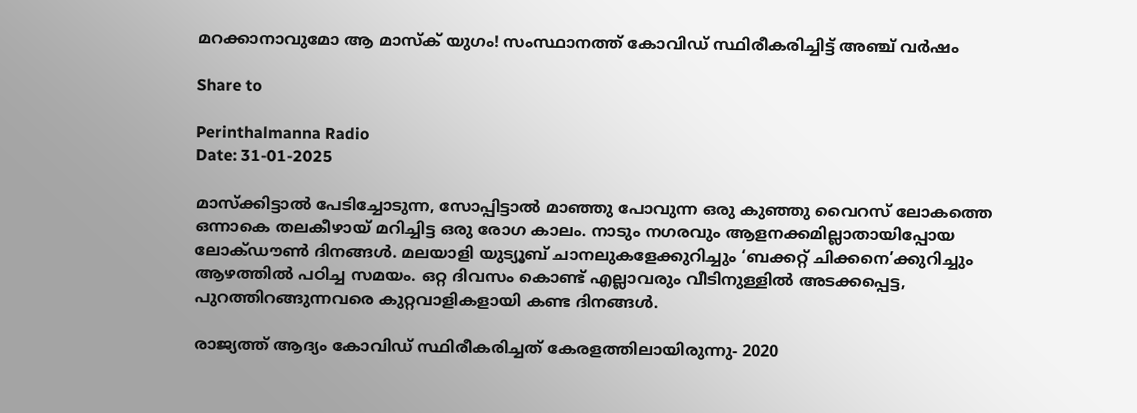മറക്കാനാവുമോ ആ മാസ്ക് യുഗം! സംസ്ഥാനത്ത് കോവിഡ്‌ സ്ഥിരീകരിച്ചിട്ട്‌ അഞ്ച്‌ വർഷം

Share to

Perinthalmanna Radio
Date: 31-01-2025

മാസ്ക്കിട്ടാൽ പേടിച്ചോടുന്ന, സോപ്പിട്ടാൽ മാഞ്ഞു പോവുന്ന ഒരു കുഞ്ഞു വൈറസ് ലോകത്തെ ഒന്നാകെ തലകീഴായ് മറിച്ചിട്ട ഒരു രോഗ കാലം. നാടും നഗരവും ആളനക്കമില്ലാതായിപ്പോയ ലോക്ഡൗൺ ദിനങ്ങൾ. മലയാളി യുട്യൂബ് ചാനലുകളേക്കുറിച്ചും ‘ബക്കറ്റ് ചിക്കനെ’ക്കുറിച്ചും ആഴത്തിൽ പഠിച്ച സമയം. ഒറ്റ ദിവസം കൊണ്ട് എല്ലാവരും വീടിനുള്ളിൽ അടക്കപ്പെട്ട, പുറത്തിറങ്ങുന്നവരെ കുറ്റവാളികളായി കണ്ട ദിനങ്ങൾ.

രാജ്യത്ത് ആദ്യം കോവിഡ് സ്ഥിരീകരിച്ചത് കേരളത്തിലായിരുന്നു- 2020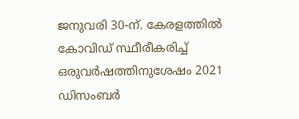ജനുവരി 30-ന്. കേരളത്തിൽ കോവിഡ് സ്ഥീരീകരിച്ച് ഒരുവർഷത്തിനുശേഷം 2021 ഡിസംബർ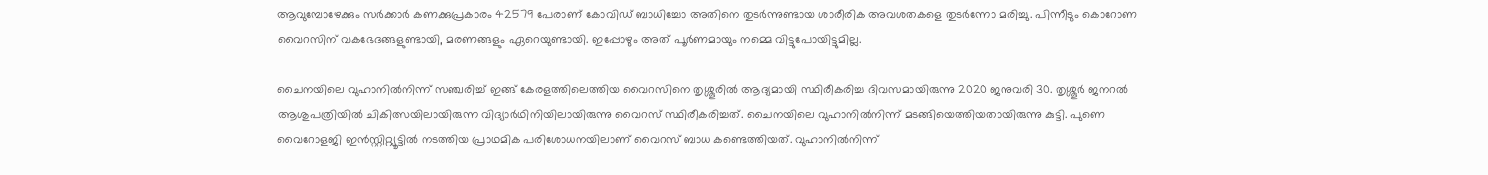ആവുമ്പോഴേക്കും സർക്കാർ കണക്കുപ്രകാരം 42579 പേരാണ് കോവിഡ് ബാധിച്ചോ അതിനെ തുടർന്നുണ്ടായ ശാരീരിക അവശതകളെ തുടർന്നോ മരിച്ചു. പിന്നീടും കൊറോണ വൈറസിന് വകഭേദങ്ങളുണ്ടായി, മരണങ്ങളും ഏറെയുണ്ടായി. ഇപ്പോഴും അത് പൂർണമായും നമ്മെ വിട്ടുപോയിട്ടുമില്ല.

ചൈനയിലെ വുഹാനിൽനിന്ന് സഞ്ചരിച്ച് ഇങ്ങ് കേരളത്തിലെത്തിയ വൈറസിനെ തൃശ്ശൂരിൽ ആദ്യമായി സ്ഥിരീകരിച്ച ദിവസമായിരുന്നു 2020 ജനുവരി 30. തൃശ്ശൂർ ജനറൽ ആശുപത്രിയിൽ ചികിത്സയിലായിരുന്ന വിദ്യാർഥിനിയിലായിരുന്നു വൈറസ് സ്ഥിരീകരിച്ചത്. ചൈനയിലെ വുഹാനിൽനിന്ന് മടങ്ങിയെത്തിയതായിരുന്നു കുട്ടി. പുണെ വൈറോളജി ഇൻസ്റ്റിറ്റ്യൂട്ടിൽ നടത്തിയ പ്രാഥമിക പരിശോധനയിലാണ് വൈറസ് ബാധ കണ്ടെത്തിയത്. വുഹാനിൽനിന്ന്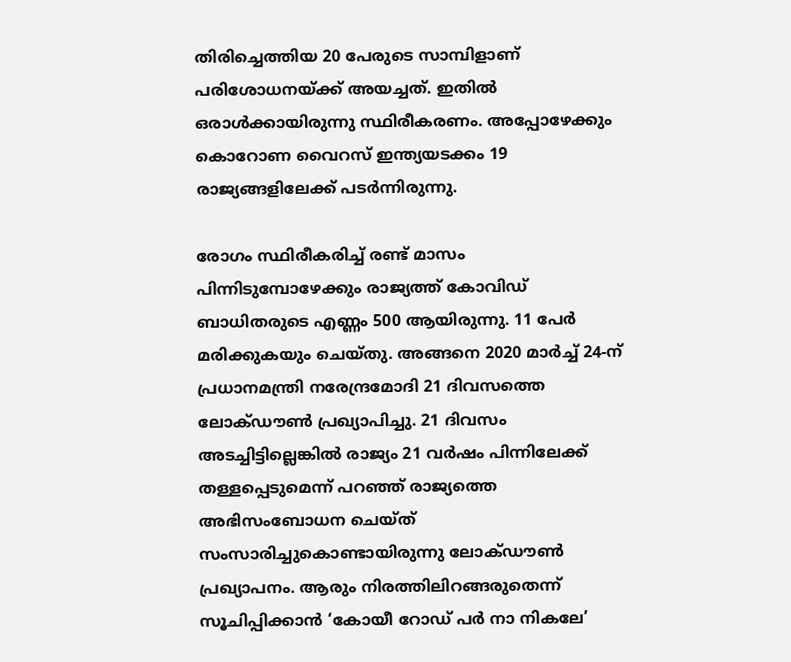തിരിച്ചെത്തിയ 20 പേരുടെ സാമ്പിളാണ് പരിശോധനയ്ക്ക് അയച്ചത്. ഇതിൽ ഒരാൾക്കായിരുന്നു സ്ഥിരീകരണം. അപ്പോഴേക്കും കൊറോണ വൈറസ് ഇന്ത്യയടക്കം 19 രാജ്യങ്ങളിലേക്ക് പടർന്നിരുന്നു.

രോഗം സ്ഥിരീകരിച്ച് രണ്ട് മാസം പിന്നിടുമ്പോഴേക്കും രാജ്യത്ത് കോവിഡ് ബാധിതരുടെ എണ്ണം 500 ആയിരുന്നു. 11 പേർ മരിക്കുകയും ചെയ്തു. അങ്ങനെ 2020 മാർച്ച് 24-ന് പ്രധാനമന്ത്രി നരേന്ദ്രമോദി 21 ദിവസത്തെ ലോക്ഡൗൺ പ്രഖ്യാപിച്ചു. 21 ദിവസം അടച്ചിട്ടില്ലെങ്കിൽ രാജ്യം 21 വർഷം പിന്നിലേക്ക് തള്ളപ്പെടുമെന്ന് പറഞ്ഞ് രാജ്യത്തെ അഭിസംബോധന ചെയ്ത് സംസാരിച്ചുകൊണ്ടായിരുന്നു ലോക്ഡൗൺ പ്രഖ്യാപനം. ആരും നിരത്തിലിറങ്ങരുതെന്ന് സൂചിപ്പിക്കാൻ ‘കോയീ റോഡ് പർ നാ നികലേ’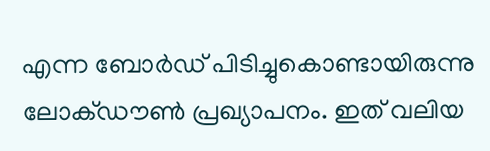എന്ന ബോർഡ് പിടിച്ചുകൊണ്ടായിരുന്നു ലോക്ഡൗൺ പ്രഖ്യാപനം. ഇത് വലിയ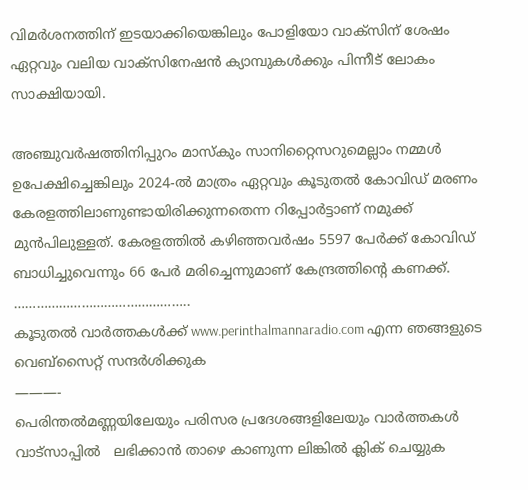വിമർശനത്തിന് ഇടയാക്കിയെങ്കിലും പോളിയോ വാക്സിന് ശേഷം ഏറ്റവും വലിയ വാക്സിനേഷൻ ക്യാമ്പുകൾക്കും പിന്നീട് ലോകം സാക്ഷിയായി.

അഞ്ചുവർഷത്തിനിപ്പുറം മാസ്കും സാനിറ്റൈസറുമെല്ലാം നമ്മൾ ഉപേക്ഷിച്ചെങ്കിലും 2024-ൽ മാത്രം ഏറ്റവും കൂടുതൽ കോവിഡ് മരണം കേരളത്തിലാണുണ്ടായിരിക്കുന്നതെന്ന റിപ്പോർട്ടാണ് നമുക്ക് മുൻപിലുള്ളത്. കേരളത്തിൽ കഴിഞ്ഞവർഷം 5597 പേർക്ക് കോവിഡ് ബാധിച്ചുവെന്നും 66 പേർ മരിച്ചെന്നുമാണ് കേന്ദ്രത്തിന്റെ കണക്ക്.
………………………………………..
കൂടുതൽ വാർത്തകൾക്ക് www.perinthalmannaradio.com എന്ന ഞങ്ങളുടെ വെബ്സൈറ്റ് സന്ദര്‍ശിക്കുക
———-
പെരിന്തൽമണ്ണയിലേയും പരിസര പ്രദേശങ്ങളിലേയും വാർത്തകൾ വാട്സാപ്പിൽ   ലഭിക്കാൻ താഴെ കാണുന്ന ലിങ്കിൽ ക്ലിക് ചെയ്യുക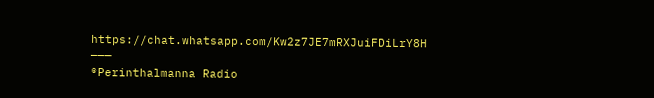https://chat.whatsapp.com/Kw2z7JE7mRXJuiFDiLrY8H
———
®Perinthalmanna Radio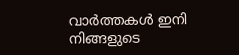വാർത്തകൾ ഇനി നിങ്ങളുടെ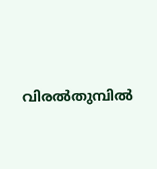വിരൽതുമ്പിൽ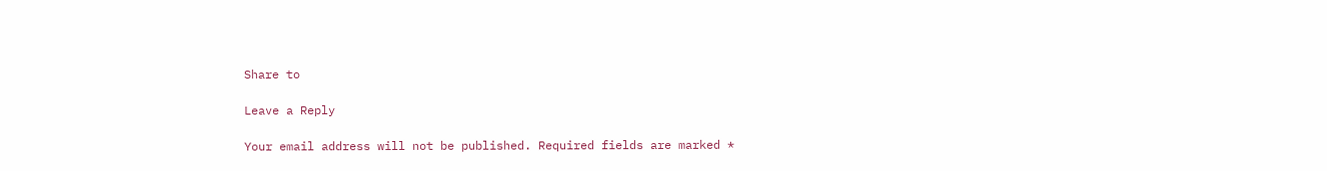Share to

Leave a Reply

Your email address will not be published. Required fields are marked *